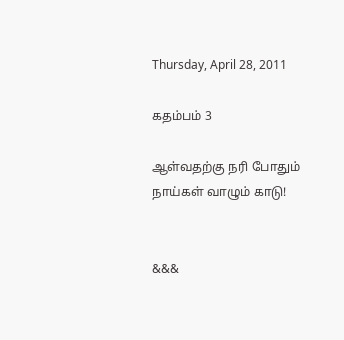Thursday, April 28, 2011

கதம்பம் 3

ஆள்வதற்கு நரி போதும்
நாய்கள் வாழும் காடு!


&&&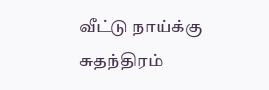வீட்டு நாய்க்கு
சுதந்திரம்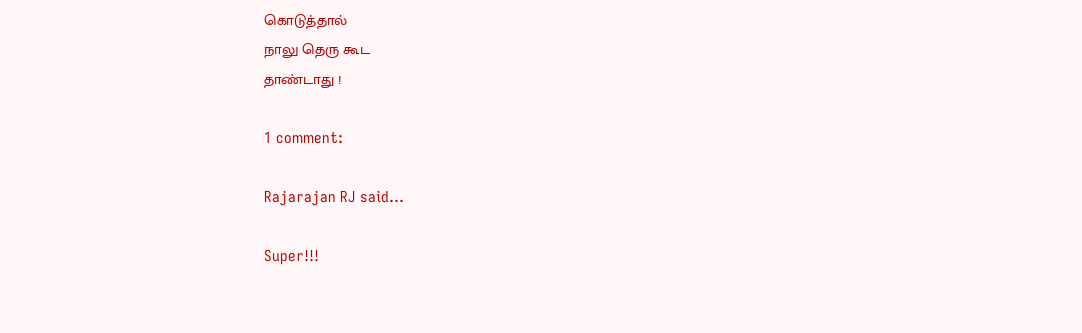கொடுத்தால்
நாலு தெரு கூட
தாண்டாது !

1 comment:

Rajarajan RJ said...

Super!!!